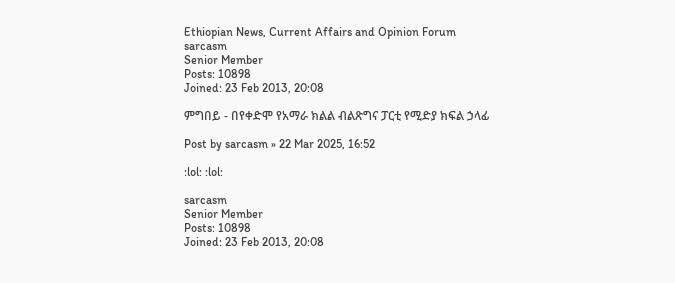Ethiopian News, Current Affairs and Opinion Forum
sarcasm
Senior Member
Posts: 10898
Joined: 23 Feb 2013, 20:08

ምግበይ - በየቀድሞ የአማራ ክልል ብልጽግና ፓርቲ የሚድያ ክፍል ኃላፊ

Post by sarcasm » 22 Mar 2025, 16:52

:lol: :lol:

sarcasm
Senior Member
Posts: 10898
Joined: 23 Feb 2013, 20:08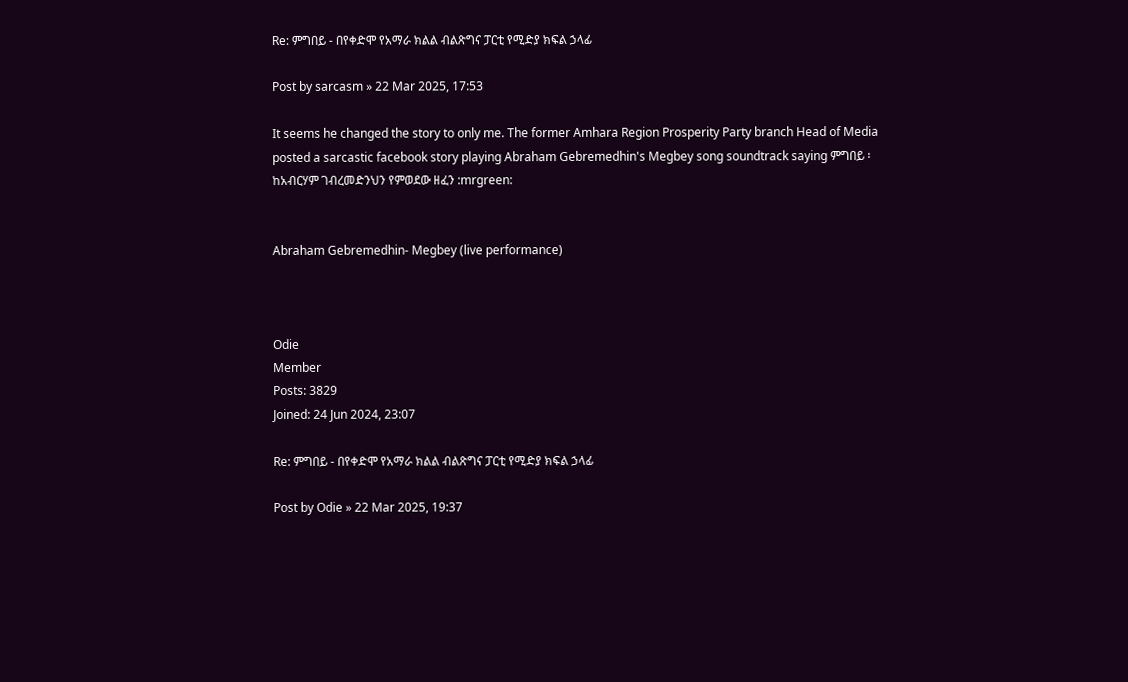Re: ምግበይ - በየቀድሞ የአማራ ክልል ብልጽግና ፓርቲ የሚድያ ክፍል ኃላፊ

Post by sarcasm » 22 Mar 2025, 17:53

It seems he changed the story to only me. The former Amhara Region Prosperity Party branch Head of Media posted a sarcastic facebook story playing Abraham Gebremedhin's Megbey song soundtrack saying ምግበይ ፡ ከአብርሃም ገብረመድንህን የምወደው ዘፈን :mrgreen:


Abraham Gebremedhin- Megbey (live performance)



Odie
Member
Posts: 3829
Joined: 24 Jun 2024, 23:07

Re: ምግበይ - በየቀድሞ የአማራ ክልል ብልጽግና ፓርቲ የሚድያ ክፍል ኃላፊ

Post by Odie » 22 Mar 2025, 19:37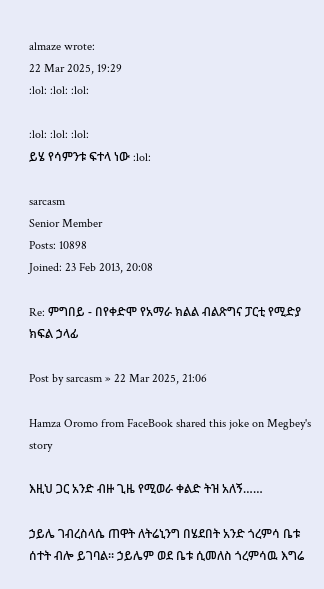almaze wrote:
22 Mar 2025, 19:29
:lol: :lol: :lol:

:lol: :lol: :lol:
ይሄ የሳምንቱ ፍተላ ነው :lol:

sarcasm
Senior Member
Posts: 10898
Joined: 23 Feb 2013, 20:08

Re: ምግበይ - በየቀድሞ የአማራ ክልል ብልጽግና ፓርቲ የሚድያ ክፍል ኃላፊ

Post by sarcasm » 22 Mar 2025, 21:06

Hamza Oromo from FaceBook shared this joke on Megbey's story

እዚህ ጋር አንድ ብዙ ጊዜ የሚወራ ቀልድ ትዝ አለኝ……

ኃይሌ ገብረስላሴ ጠዋት ለትሬኒንግ በሄደበት አንድ ጎረምሳ ቤቱ ሰተት ብሎ ይገባል። ኃይሌም ወደ ቤቱ ሲመለስ ጎረምሳዉ እግሬ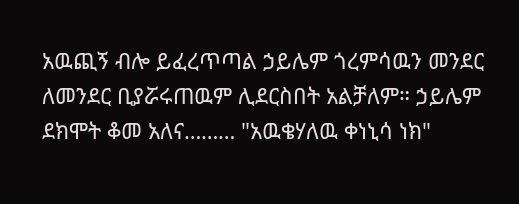አዉጪኝ ብሎ ይፈረጥጣል ኃይሌም ጎረምሳዉን መንደር ለመንደር ቢያሯሩጠዉም ሊደርስበት አልቻለም። ኃይሌም ደክሞት ቆመ አለና……… "አዉቄሃለዉ ቀነኒሳ ነክ"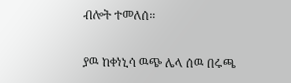ብሎት ተመለሰ።

ያዉ ከቀነኒሳ ዉጭ ሌላ ሰዉ በሩጫ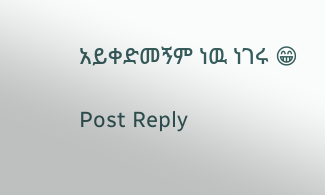አይቀድመኝም ነዉ ነገሩ 😁

Post Reply